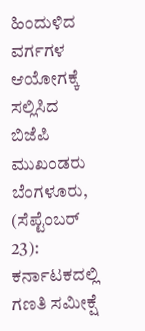ಹಿಂದುಳಿದ ವರ್ಗಗಳ ಆಯೋಗಕ್ಕೆ ಸಲ್ಲಿಸಿದ ಬಿಜೆಪಿ ಮುಖಂಡರು
ಬೆಂಗಳೂರು, (ಸೆಪ್ಟೆಂಬರ್ 23): ಕರ್ನಾಟಕದಲ್ಲಿ ಗಣತಿ ಸಮೀಕ್ಷೆ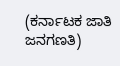(ಕರ್ನಾಟಕ ಜಾತಿ ಜನಗಣತಿ)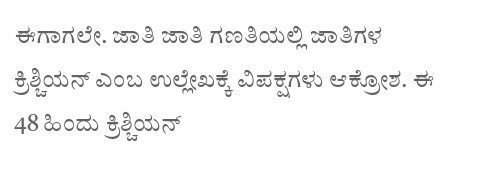ಈಗಾಗಲೇ. ಜಾತಿ ಜಾತಿ ಗಣತಿಯಲ್ಲಿ ಜಾತಿಗಳ ಕ್ರಿಶ್ಚಿಯನ್ ಎಂಬ ಉಲ್ಲೇಖಕ್ಕೆ ವಿಪಕ್ಷಗಳು ಆಕ್ರೋಶ. ಈ 48 ಹಿಂದು ಕ್ರಿಶ್ಚಿಯನ್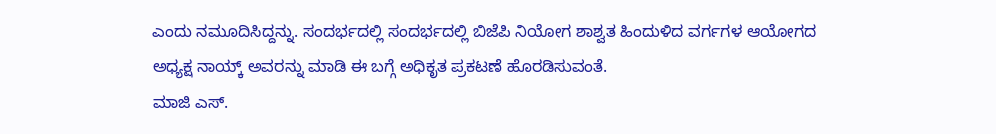ಎಂದು ನಮೂದಿಸಿದ್ದನ್ನು. ಸಂದರ್ಭದಲ್ಲಿ ಸಂದರ್ಭದಲ್ಲಿ ಬಿಜೆಪಿ ನಿಯೋಗ ಶಾಶ್ವತ ಹಿಂದುಳಿದ ವರ್ಗಗಳ ಆಯೋಗದ ಅಧ್ಯಕ್ಷ ನಾಯ್ಕ್ ಅವರನ್ನು ಮಾಡಿ ಈ ಬಗ್ಗೆ ಅಧಿಕೃತ ಪ್ರಕಟಣೆ ಹೊರಡಿಸುವಂತೆ.
ಮಾಜಿ ಎಸ್.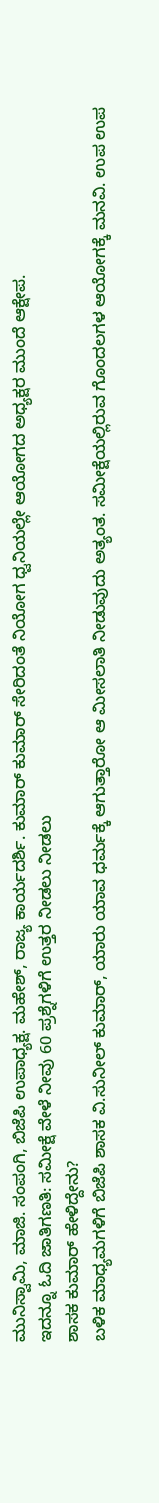ಮುನಿಸ್ವಾಮಿ, ಮಾಜಿ. ಸಂಪಂಗಿ, ಬಿಜೆಪಿ ಉಪಾಧ್ಯಕ್ಷ. ಮಹೇಶ್, ರಾಜ್ಯ ಕಾರ್ಯದರ್ಶಿ. ಕುಮಾರ್ ಕುಮಾರ್ ಸೇರಿದಂತೆ ನಿಯೋಗ ಧ್ವನಿಯಲ್ಲೇ ಆಯೋಗದ ಅಧ್ಯಕ್ಷರ ಮುಂದೆ ಆಕ್ಷೇಪ.
ಇದನ್ನೂ ಓದಿ ಜಾತಿಗಣತಿ: ಸಮೀಕ್ಷೆ ವೇಳೆ ನೀವು 60 ಪ್ರಶ್ನೆಗಳಿಗೆ ಉತ್ತರ ನೀಡಲು ನೀಡಲು
ಶಾಸಕ ಕುಮಾರ್ ಹೇಳಿದ್ದೇನು?
ಬಳಿಕ ಮಾಧ್ಯಮಗಳಿಗೆ ಬಿಜೆಪಿ ಶಾಸಕ ವಿ.ಸುನೀಲ್ ಕುಮಾರ್, ಯಾರು ಯಾವ ಧರ್ಮಕ್ಕೆ ಆಗುತ್ತಾರೋ ಆ ಮೀಸಲಾತಿ ನೀಡುವುದು ಅತ್ಯಂತ. ಸಮೀಕ್ಷೆಯಲ್ಲಿರುವ ಗೊಂದಲಗಳ ಆಯೋಗಕ್ಕೆ ಮನವಿ. ಉಪ ಉಪ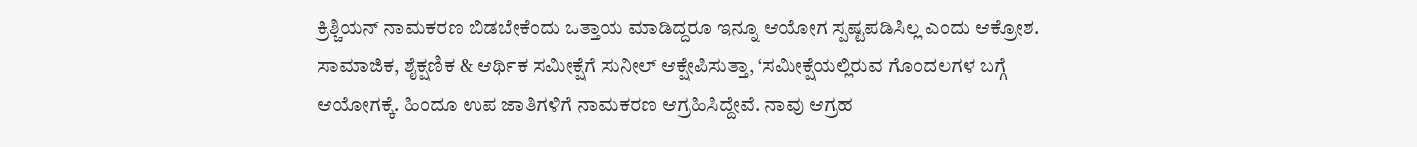ಕ್ರಿಶ್ಚಿಯನ್ ನಾಮಕರಣ ಬಿಡಬೇಕೆಂದು ಒತ್ತಾಯ ಮಾಡಿದ್ದರೂ ಇನ್ನೂ ಆಯೋಗ ಸ್ಪಷ್ಟಪಡಿಸಿಲ್ಲ ಎಂದು ಆಕ್ರೋಶ.
ಸಾಮಾಜಿಕ, ಶೈಕ್ಷಣಿಕ & ಆರ್ಥಿಕ ಸಮೀಕ್ಷೆಗೆ ಸುನೀಲ್ ಆಕ್ಷೇಪಿಸುತ್ತಾ, ‘ಸಮೀಕ್ಷೆಯಲ್ಲಿರುವ ಗೊಂದಲಗಳ ಬಗ್ಗೆ ಆಯೋಗಕ್ಕೆ. ಹಿಂದೂ ಉಪ ಜಾತಿಗಳಿಗೆ ನಾಮಕರಣ ಆಗ್ರಹಿಸಿದ್ದೇವೆ. ನಾವು ಆಗ್ರಹ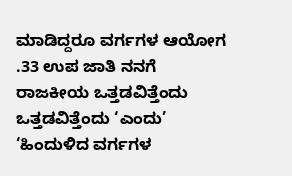ಮಾಡಿದ್ದರೂ ವರ್ಗಗಳ ಆಯೋಗ .33 ಉಪ ಜಾತಿ ನನಗೆ ರಾಜಕೀಯ ಒತ್ತಡವಿತ್ತೆಂದು ಒತ್ತಡವಿತ್ತೆಂದು ‘ಎಂದು’
‘ಹಿಂದುಳಿದ ವರ್ಗಗಳ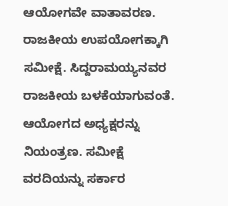ಆಯೋಗವೇ ವಾತಾವರಣ. ರಾಜಕೀಯ ಉಪಯೋಗಕ್ಕಾಗಿ ಸಮೀಕ್ಷೆ. ಸಿದ್ದರಾಮಯ್ಯನವರ ರಾಜಕೀಯ ಬಳಕೆಯಾಗುವಂತೆ. ಆಯೋಗದ ಅಧ್ಯಕ್ಷರನ್ನು ನಿಯಂತ್ರಣ. ಸಮೀಕ್ಷೆ ವರದಿಯನ್ನು ಸರ್ಕಾರ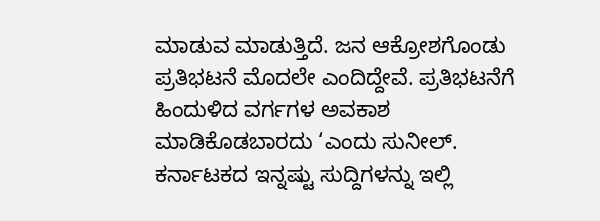ಮಾಡುವ ಮಾಡುತ್ತಿದೆ. ಜನ ಆಕ್ರೋಶಗೊಂಡು ಪ್ರತಿಭಟನೆ ಮೊದಲೇ ಎಂದಿದ್ದೇವೆ. ಪ್ರತಿಭಟನೆಗೆ ಹಿಂದುಳಿದ ವರ್ಗಗಳ ಅವಕಾಶ ಮಾಡಿಕೊಡಬಾರದು ‘ಎಂದು ಸುನೀಲ್.
ಕರ್ನಾಟಕದ ಇನ್ನಷ್ಟು ಸುದ್ದಿಗಳನ್ನು ಇಲ್ಲಿ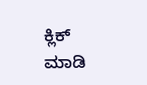ಕ್ಲಿಕ್ ಮಾಡಿ